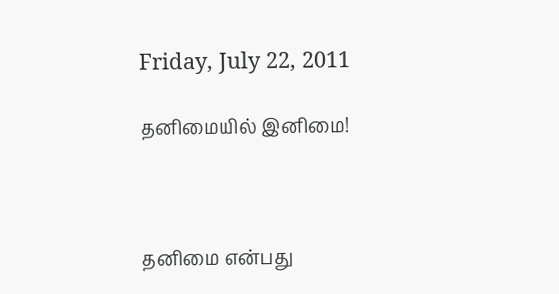Friday, July 22, 2011

தனிமையில் இனிமை!



தனிமை என்பது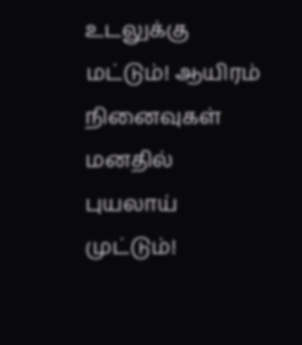உடலுக்கு
மட்டும்! ஆயிரம் நினைவுகள்
மனதில் புயலாய் முட்டும்!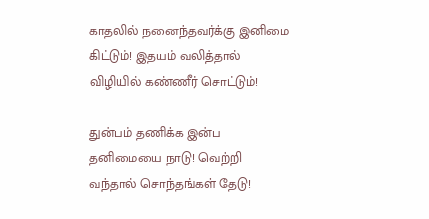காதலில் நனைந்தவர்க்கு இனிமை
கிட்டும்! இதயம் வலித்தால்
விழியில் கண்ணீர் சொட்டும்!

துன்பம் தணிக்க இன்ப
தனிமையை நாடு! வெற்றி
வந்தால் சொந்தங்கள் தேடு!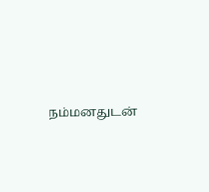நம்மனதுடன்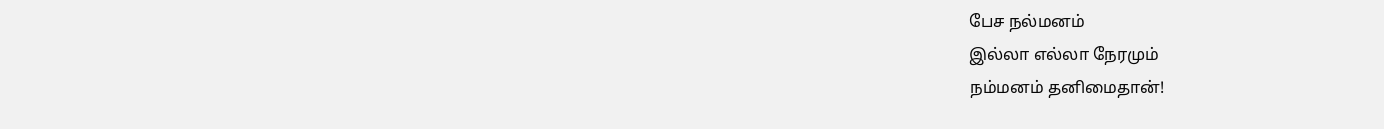பேச நல்மனம்
இல்லா எல்லா நேரமும்
நம்மனம் தனிமைதான்!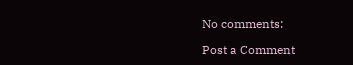No comments:

Post a Comment